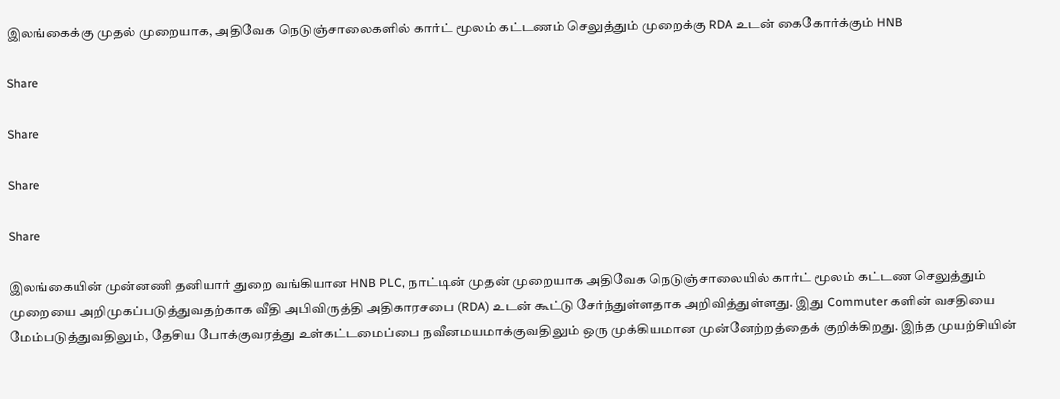இலங்கைக்கு முதல் முறையாக, அதிவேக நெடுஞ்சாலைகளில் கார்ட் மூலம் கட்டணம் செலுத்தும் முறைக்கு RDA உடன் கைகோர்க்கும் HNB

Share

Share

Share

Share

இலங்கையின் முன்னணி தனியார் துறை வங்கியான HNB PLC, நாட்டின் முதன் முறையாக அதிவேக நெடுஞ்சாலையில் கார்ட் மூலம் கட்டண செலுத்தும் முறையை அறிமுகப்படுத்துவதற்காக வீதி அபிவிருத்தி அதிகாரசபை (RDA) உடன் கூட்டு சேர்ந்துள்ளதாக அறிவித்துள்ளது. இது Commuter களின் வசதியை மேம்படுத்துவதிலும், தேசிய போக்குவரத்து உள்கட்டமைப்பை நவீனமயமாக்குவதிலும் ஒரு முக்கியமான முன்னேற்றத்தைக் குறிக்கிறது. இந்த முயற்சியின்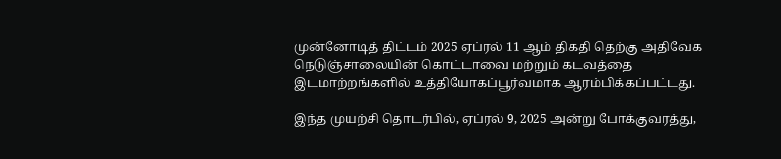முன்னோடித் திட்டம் 2025 ஏப்ரல் 11 ஆம் திகதி தெற்கு அதிவேக நெடுஞ்சாலையின் கொட்டாவை மற்றும் கடவத்தை இடமாற்றங்களில் உத்தியோகப்பூர்வமாக ஆரம்பிக்கப்பட்டது.

இந்த முயற்சி தொடர்பில், ஏப்ரல் 9, 2025 அன்று போக்குவரத்து,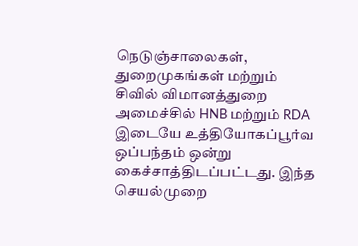நெடுஞ்சாலைகள், துறைமுகங்கள் மற்றும் சிவில் விமானத்துறை அமைச்சில் HNB மற்றும் RDA இடையே உத்தியோகப்பூர்வ ஒப்பந்தம் ஒன்று கைச்சாத்திடப்பட்டது. இந்த செயல்முறை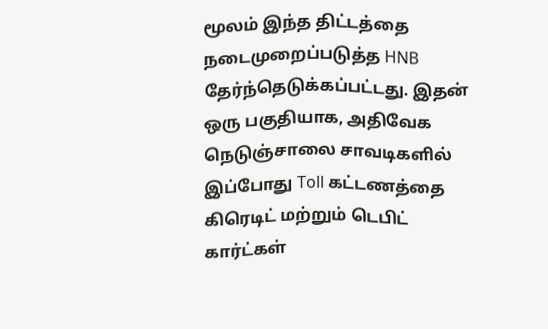மூலம் இந்த திட்டத்தை நடைமுறைப்படுத்த HNB தேர்ந்தெடுக்கப்பட்டது. இதன் ஒரு பகுதியாக, அதிவேக நெடுஞ்சாலை சாவடிகளில் இப்போது Toll கட்டணத்தை கிரெடிட் மற்றும் டெபிட் கார்ட்கள்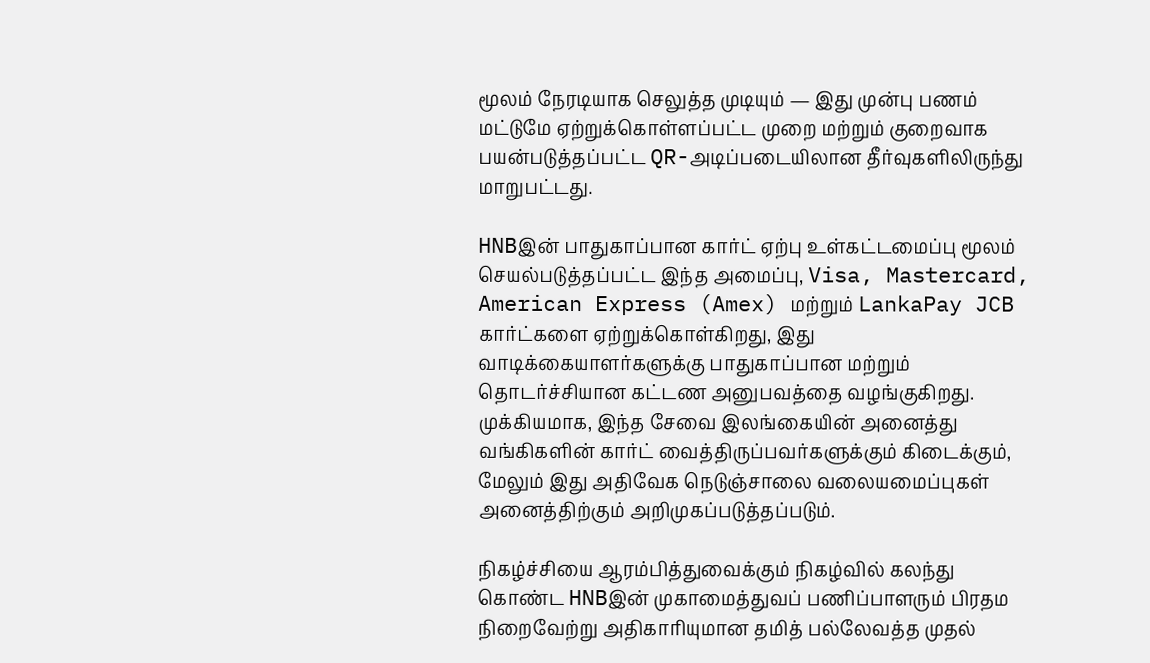மூலம் நேரடியாக செலுத்த முடியும் — இது முன்பு பணம் மட்டுமே ஏற்றுக்கொள்ளப்பட்ட முறை மற்றும் குறைவாக பயன்படுத்தப்பட்ட QR-அடிப்படையிலான தீர்வுகளிலிருந்து மாறுபட்டது.

HNBஇன் பாதுகாப்பான கார்ட் ஏற்பு உள்கட்டமைப்பு மூலம் செயல்படுத்தப்பட்ட இந்த அமைப்பு, Visa, Mastercard, American Express (Amex) மற்றும் LankaPay JCB கார்ட்களை ஏற்றுக்கொள்கிறது, இது வாடிக்கையாளர்களுக்கு பாதுகாப்பான மற்றும் தொடர்ச்சியான கட்டண அனுபவத்தை வழங்குகிறது. முக்கியமாக, இந்த சேவை இலங்கையின் அனைத்து வங்கிகளின் கார்ட் வைத்திருப்பவர்களுக்கும் கிடைக்கும், மேலும் இது அதிவேக நெடுஞ்சாலை வலையமைப்புகள் அனைத்திற்கும் அறிமுகப்படுத்தப்படும்.

நிகழ்ச்சியை ஆரம்பித்துவைக்கும் நிகழ்வில் கலந்து கொண்ட HNBஇன் முகாமைத்துவப் பணிப்பாளரும் பிரதம நிறைவேற்று அதிகாரியுமான தமித் பல்லேவத்த முதல்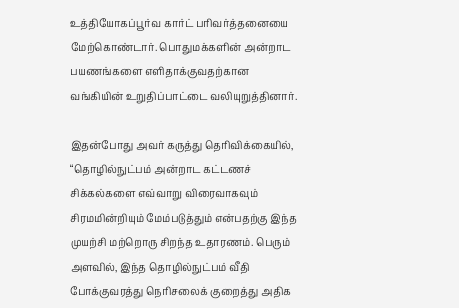உத்தியோகப்பூர்வ கார்ட் பரிவர்த்தனையை மேற்கொண்டார். பொதுமக்களின் அன்றாட பயணங்களை எளிதாக்குவதற்கான வங்கியின் உறுதிப்பாட்டை வலியுறுத்தினார்.

இதன்போது அவர் கருத்து தெரிவிக்கையில், “தொழில்நுட்பம் அன்றாட கட்டணச் சிக்கல்களை எவ்வாறு விரைவாகவும் சிரமமின்றியும் மேம்படுத்தும் என்பதற்கு இந்த முயற்சி மற்றொரு சிறந்த உதாரணம். பெரும் அளவில், இந்த தொழில்நுட்பம் வீதி போக்குவரத்து நெரிசலைக் குறைத்து அதிக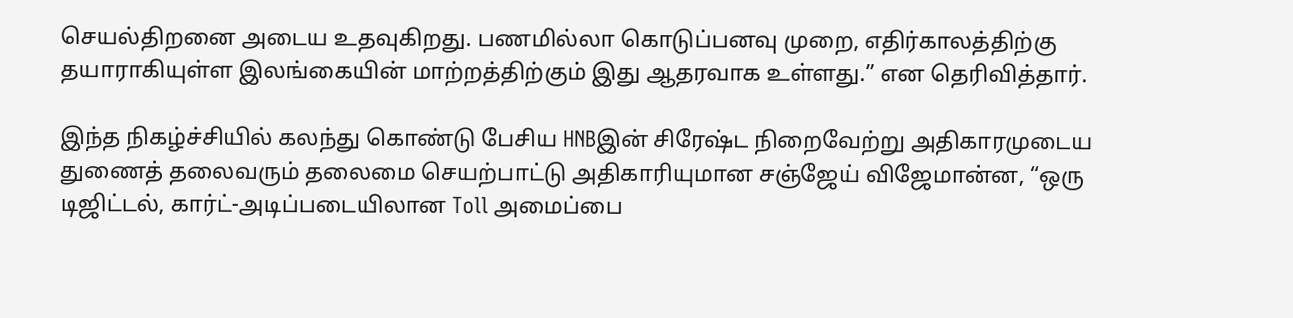செயல்திறனை அடைய உதவுகிறது. பணமில்லா கொடுப்பனவு முறை, எதிர்காலத்திற்கு தயாராகியுள்ள இலங்கையின் மாற்றத்திற்கும் இது ஆதரவாக உள்ளது.” என தெரிவித்தார்.

இந்த நிகழ்ச்சியில் கலந்து கொண்டு பேசிய HNBஇன் சிரேஷ்ட நிறைவேற்று அதிகாரமுடைய துணைத் தலைவரும் தலைமை செயற்பாட்டு அதிகாரியுமான சஞ்ஜேய் விஜேமான்ன, “ஒரு டிஜிட்டல், கார்ட்-அடிப்படையிலான Toll அமைப்பை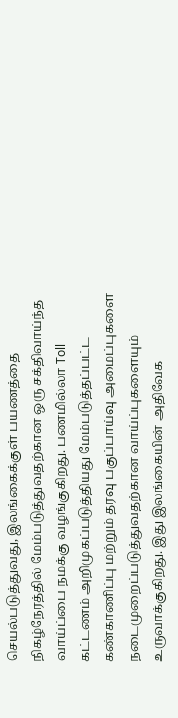செயல்படுத்துவது, இலங்கைக்குள் பயணத்தை நிகழ்நேரத்தில் மேம்படுத்துவதற்கான ஒரு சக்திவாய்ந்த வாய்ப்பை நமக்கு வழங்குகிறது. பணமில்லா Toll கட்டணம் அறிமுகப்படுத்தியது மேம்படுத்தப்பட்ட கண்காணிப்பு மற்றும் தரவு பகுப்பாய்வு அமைப்புகளை நடைமுறைப்படுத்துவதற்கான வாய்ப்புகளையும் உருவாக்குகிறது. இது இலங்கையின் அதிவேக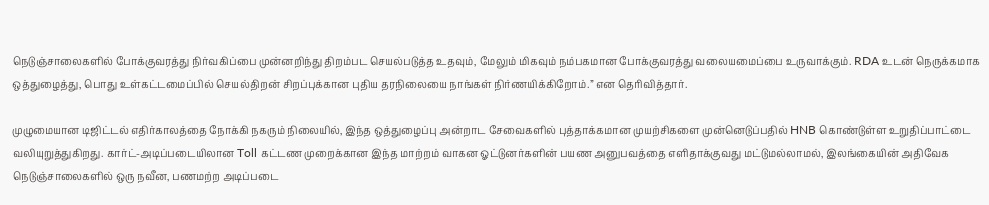நெடுஞ்சாலைகளில் போக்குவரத்து நிர்வகிப்பை முன்னறிந்து திறம்பட செயல்படுத்த உதவும், மேலும் மிகவும் நம்பகமான போக்குவரத்து வலையமைப்பை உருவாக்கும். RDA உடன் நெருக்கமாக ஒத்துழைத்து, பொது உள்கட்டமைப்பில் செயல்திறன் சிறப்புக்கான புதிய தரநிலையை நாங்கள் நிர்ணயிக்கிறோம்.” என தெரிவித்தார்.

முழுமையான டிஜிட்டல் எதிர்காலத்தை நோக்கி நகரும் நிலையில், இந்த ஒத்துழைப்பு அன்றாட சேவைகளில் புத்தாக்கமான முயற்சிகளை முன்னெடுப்பதில் HNB கொண்டுள்ள உறுதிப்பாட்டை வலியுறுத்துகிறது. கார்ட்-அடிப்படையிலான Toll கட்டண முறைக்கான இந்த மாற்றம் வாகன ஓட்டுனர்களின் பயண அனுபவத்தை எளிதாக்குவது மட்டுமல்லாமல், இலங்கையின் அதிவேக நெடுஞ்சாலைகளில் ஒரு நவீன, பணமற்ற அடிப்படை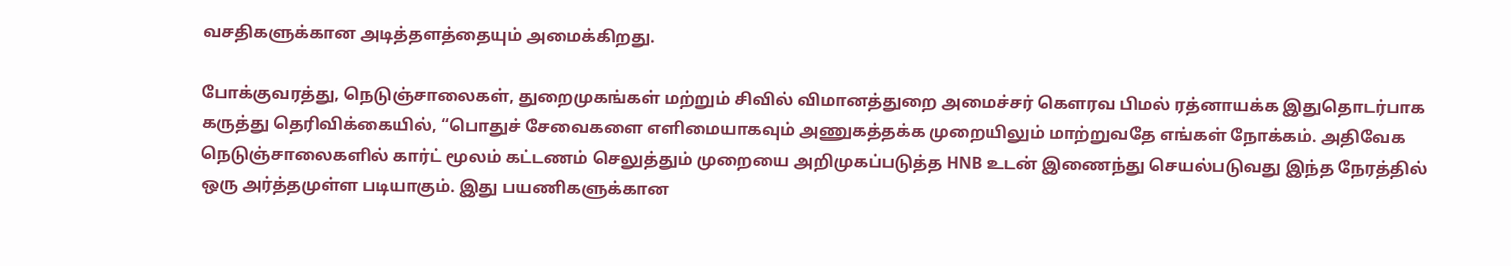வசதிகளுக்கான அடித்தளத்தையும் அமைக்கிறது.

போக்குவரத்து, நெடுஞ்சாலைகள், துறைமுகங்கள் மற்றும் சிவில் விமானத்துறை அமைச்சர் கௌரவ பிமல் ரத்னாயக்க இதுதொடர்பாக கருத்து தெரிவிக்கையில், “பொதுச் சேவைகளை எளிமையாகவும் அணுகத்தக்க முறையிலும் மாற்றுவதே எங்கள் நோக்கம். அதிவேக நெடுஞ்சாலைகளில் கார்ட் மூலம் கட்டணம் செலுத்தும் முறையை அறிமுகப்படுத்த HNB உடன் இணைந்து செயல்படுவது இந்த நேரத்தில் ஒரு அர்த்தமுள்ள படியாகும். இது பயணிகளுக்கான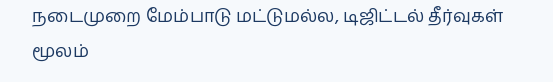நடைமுறை மேம்பாடு மட்டுமல்ல, டிஜிட்டல் தீர்வுகள் மூலம்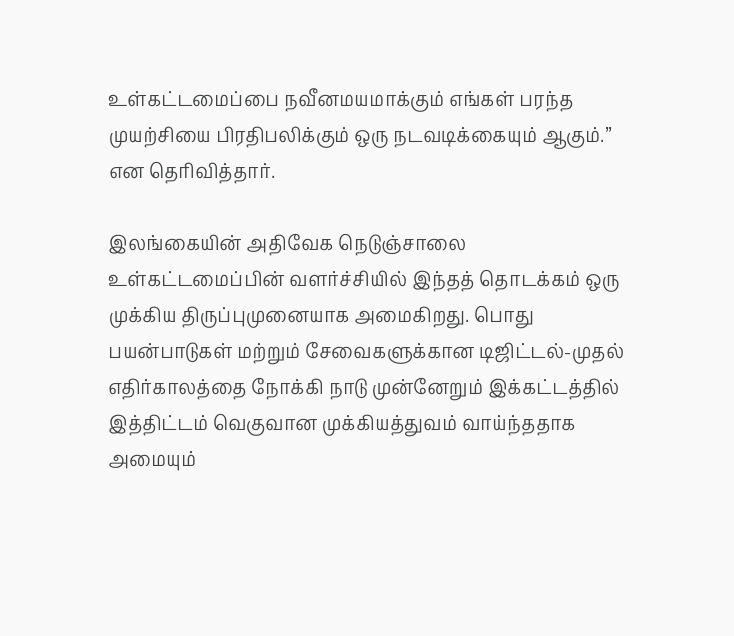உள்கட்டமைப்பை நவீனமயமாக்கும் எங்கள் பரந்த முயற்சியை பிரதிபலிக்கும் ஒரு நடவடிக்கையும் ஆகும்.” என தெரிவித்தார்.

இலங்கையின் அதிவேக நெடுஞ்சாலை உள்கட்டமைப்பின் வளர்ச்சியில் இந்தத் தொடக்கம் ஒரு முக்கிய திருப்புமுனையாக அமைகிறது. பொது பயன்பாடுகள் மற்றும் சேவைகளுக்கான டிஜிட்டல்-முதல் எதிர்காலத்தை நோக்கி நாடு முன்னேறும் இக்கட்டத்தில் இத்திட்டம் வெகுவான முக்கியத்துவம் வாய்ந்ததாக அமையும்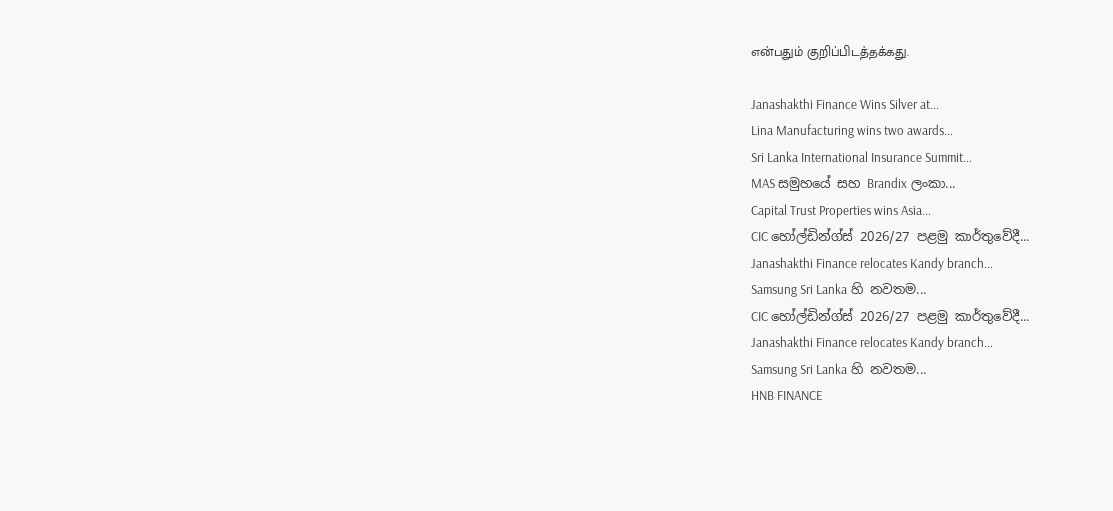என்பதும் குறிப்பிடத்தக்கது.

Janashakthi Finance Wins Silver at...
Lina Manufacturing wins two awards...
Sri Lanka International Insurance Summit...
MAS සමුහයේ සහ Brandix ලංකා...
Capital Trust Properties wins Asia...
CIC හෝල්ඩින්ග්ස් 2026/27 පළමු කාර්තුවේදී...
Janashakthi Finance relocates Kandy branch...
Samsung Sri Lanka හි නවතම...
CIC හෝල්ඩින්ග්ස් 2026/27 පළමු කාර්තුවේදී...
Janashakthi Finance relocates Kandy branch...
Samsung Sri Lanka හි නවතම...
HNB FINANCE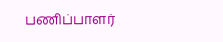பணிப்பாளர்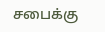சபைக்கு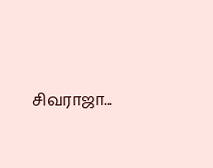சிவராஜா...